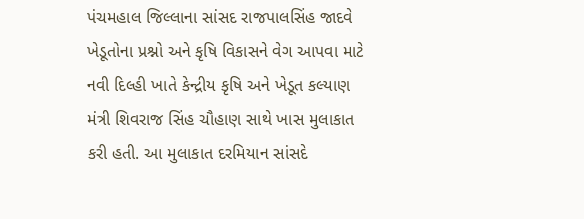પંચમહાલ જિલ્લાના સાંસદ રાજપાલસિંહ જાદવે ખેડૂતોના પ્રશ્નો અને કૃષિ વિકાસને વેગ આપવા માટે નવી દિલ્હી ખાતે કેન્દ્રીય કૃષિ અને ખેડૂત કલ્યાણ મંત્રી શિવરાજ સિંહ ચૌહાણ સાથે ખાસ મુલાકાત કરી હતી. આ મુલાકાત દરમિયાન સાંસદે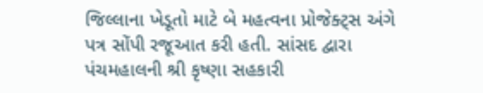જિલ્લાના ખેડૂતો માટે બે મહત્વના પ્રોજેક્ટ્સ અંગે પત્ર સોંપી રજૂઆત કરી હતી. સાંસદ દ્વારા પંચમહાલની શ્રી કૃષ્ણા સહકારી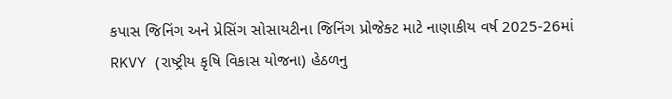કપાસ જિનિંગ અને પ્રેસિંગ સોસાયટીના જિનિંગ પ્રોજેક્ટ માટે નાણાકીય વર્ષ 2025-26માં RKVY (રાષ્ટ્રીય કૃષિ વિકાસ યોજના) હેઠળનુ